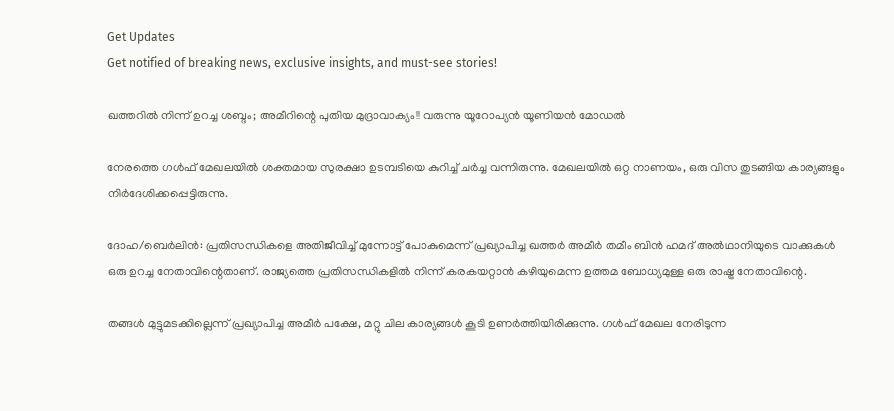Get Updates
Get notified of breaking news, exclusive insights, and must-see stories!

ഖത്തറില്‍ നിന്ന് ഉറച്ച ശബ്ദം; അമീറിന്റെ പുതിയ മുദ്രാവാക്യം!! വരുന്നു യൂറോപ്യന്‍ യൂണിയന്‍ മോഡല്‍

നേരത്തെ ഗള്‍ഫ് മേഖലയില്‍ ശക്തമായ സുരക്ഷാ ഉടമ്പടിയെ കുറിച്ച് ചര്‍ച്ച വന്നിരുന്നു. മേഖലയില്‍ ഒറ്റ നാണയം, ഒരു വിസ തുടങ്ങിയ കാര്യങ്ങളും നിര്‍ദേശിക്കപ്പെട്ടിരുന്നു.

ദോഹ/ബെര്‍ലിന്‍: പ്രതിസന്ധികളെ അതിജീവിച്ച് മുന്നോട്ട് പോകുമെന്ന് പ്രഖ്യാപിച്ച ഖത്തര്‍ അമീര്‍ തമീം ബിന്‍ ഹമദ് അല്‍ഥാനിയുടെ വാക്കുകള്‍ ഒരു ഉറച്ച നേതാവിന്റെതാണ്. രാജ്യത്തെ പ്രതിസന്ധികളില്‍ നിന്ന് കരകയറ്റാന്‍ കഴിയുമെന്ന ഉത്തമ ബോധ്യമുള്ള ഒരു രാഷ്ട്ര നേതാവിന്റെ.

തങ്ങള്‍ മുട്ടുമടക്കില്ലെന്ന് പ്രഖ്യാപിച്ച അമീര്‍ പക്ഷേ, മറ്റു ചില കാര്യങ്ങള്‍ കൂടി ഉണര്‍ത്തിയിരിക്കുന്നു. ഗള്‍ഫ് മേഖല നേരിടുന്ന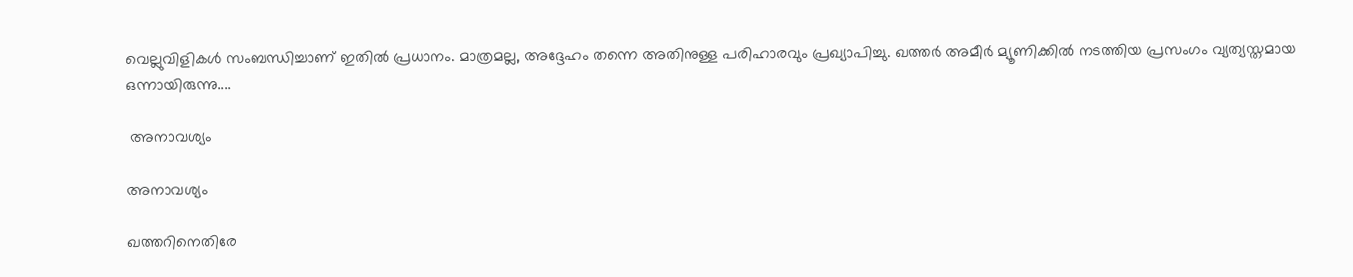വെല്ലുവിളികള്‍ സംബന്ധിച്ചാണ് ഇതില്‍ പ്രധാനം. മാത്രമല്ല, അദ്ദേഹം തന്നെ അതിനുള്ള പരിഹാരവും പ്രഖ്യാപിച്ചു. ഖത്തര്‍ അമീര്‍ മ്യൂണിക്കില്‍ നടത്തിയ പ്രസംഗം വ്യത്യസ്തമായ ഒന്നായിരുന്നു....

 അനാവശ്യം

അനാവശ്യം

ഖത്തറിനെതിരേ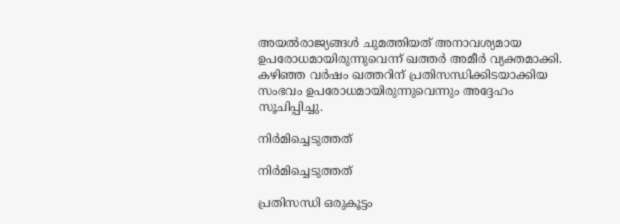അയല്‍രാജ്യങ്ങള്‍ ചുമത്തിയത് അനാവശ്യമായ ഉപരോധമായിരുന്നുവെന്ന് ഖത്തര്‍ അമീര്‍ വ്യക്തമാക്കി. കഴിഞ്ഞ വര്‍ഷം ഖത്തറിന് പ്രതിസന്ധിക്കിടയാക്കിയ സംഭവം ഉപരോധമായിരുന്നുവെന്നും അദ്ദേഹം സൂചിപ്പിച്ചു.

നിര്‍മിച്ചെടുത്തത്

നിര്‍മിച്ചെടുത്തത്

പ്രതിസന്ധി ഒരുകൂട്ടം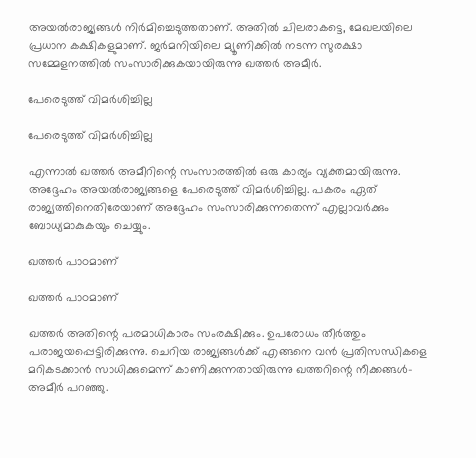അയല്‍രാജ്യങ്ങള്‍ നിര്‍മിച്ചെടുത്തതാണ്. അതില്‍ ചിലരാകട്ടെ, മേഖലയിലെ പ്രധാന കക്ഷികളുമാണ്. ജര്‍മനിയിലെ മ്യൂണിക്കില്‍ നടന്ന സുരക്ഷാ സമ്മേളനത്തില്‍ സംസാരിക്കുകയായിരുന്നു ഖത്തര്‍ അമീര്‍.

പേരെടുത്ത് വിമര്‍ശിച്ചില്ല

പേരെടുത്ത് വിമര്‍ശിച്ചില്ല

എന്നാല്‍ ഖത്തര്‍ അമീറിന്റെ സംസാരത്തില്‍ ഒരു കാര്യം വ്യക്തമായിരുന്നു. അദ്ദേഹം അയല്‍രാജ്യങ്ങളെ പേരെടുത്ത് വിമര്‍ശിച്ചില്ല. പകരം ഏത് രാജ്യത്തിനെതിരേയാണ് അദ്ദേഹം സംസാരിക്കുന്നതെന്ന് എല്ലാവര്‍ക്കും ബോധ്യമാകുകയും ചെയ്യും.

ഖത്തര്‍ പാഠമാണ്

ഖത്തര്‍ പാഠമാണ്

ഖത്തര്‍ അതിന്റെ പരമാധികാരം സംരക്ഷിക്കും. ഉപരോധം തീര്‍ത്തും പരാജയപ്പെട്ടിരിക്കുന്നു. ചെറിയ രാജ്യങ്ങള്‍ക്ക് എങ്ങനെ വന്‍ പ്രതിസന്ധികളെ മറികടക്കാന്‍ സാധിക്കുമെന്ന് കാണിക്കുന്നതായിരുന്നു ഖത്തറിന്റെ നീക്കങ്ങള്‍- അമീര്‍ പറഞ്ഞു.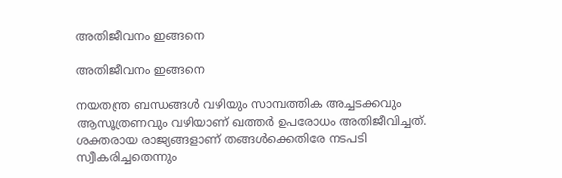അതിജീവനം ഇങ്ങനെ

അതിജീവനം ഇങ്ങനെ

നയതന്ത്ര ബന്ധങ്ങള്‍ വഴിയും സാമ്പത്തിക അച്ചടക്കവും ആസൂത്രണവും വഴിയാണ് ഖത്തര്‍ ഉപരോധം അതിജീവിച്ചത്. ശക്തരായ രാജ്യങ്ങളാണ് തങ്ങള്‍ക്കെതിരേ നടപടി സ്വീകരിച്ചതെന്നും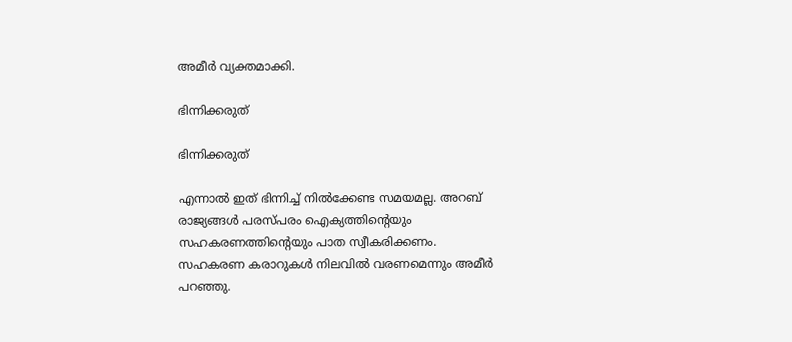അമീര്‍ വ്യക്തമാക്കി.

ഭിന്നിക്കരുത്

ഭിന്നിക്കരുത്

എന്നാല്‍ ഇത് ഭിന്നിച്ച് നില്‍ക്കേണ്ട സമയമല്ല. അറബ് രാജ്യങ്ങള്‍ പരസ്പരം ഐക്യത്തിന്റെയും സഹകരണത്തിന്റെയും പാത സ്വീകരിക്കണം. സഹകരണ കരാറുകള്‍ നിലവില്‍ വരണമെന്നും അമീര്‍ പറഞ്ഞു.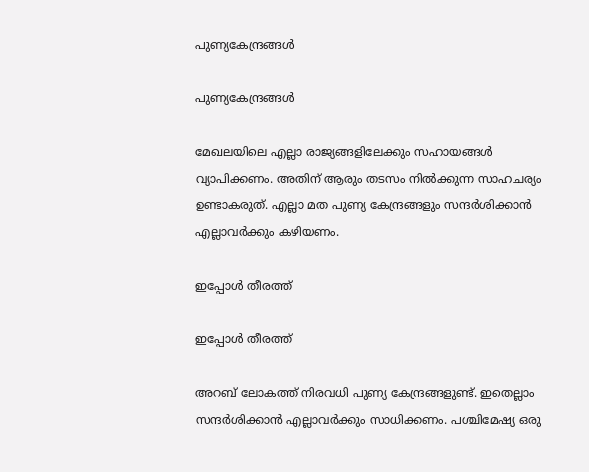പുണ്യകേന്ദ്രങ്ങള്‍

പുണ്യകേന്ദ്രങ്ങള്‍

മേഖലയിലെ എല്ലാ രാജ്യങ്ങളിലേക്കും സഹായങ്ങള്‍ വ്യാപിക്കണം. അതിന് ആരും തടസം നില്‍ക്കുന്ന സാഹചര്യം ഉണ്ടാകരുത്. എല്ലാ മത പുണ്യ കേന്ദ്രങ്ങളും സന്ദര്‍ശിക്കാന്‍ എല്ലാവര്‍ക്കും കഴിയണം.

ഇപ്പോള്‍ തീരത്ത്

ഇപ്പോള്‍ തീരത്ത്

അറബ് ലോകത്ത് നിരവധി പുണ്യ കേന്ദ്രങ്ങളുണ്ട്. ഇതെല്ലാം സന്ദര്‍ശിക്കാന്‍ എല്ലാവര്‍ക്കും സാധിക്കണം. പശ്ചിമേഷ്യ ഒരു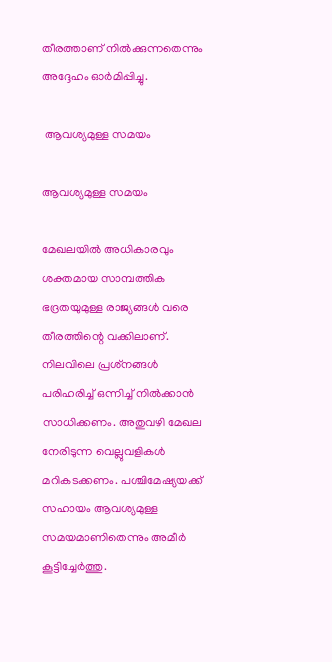തീരത്താണ് നില്‍ക്കുന്നതെന്നും അദ്ദേഹം ഓര്‍മിപ്പിച്ചു.

 ആവശ്യമുള്ള സമയം

ആവശ്യമുള്ള സമയം

മേഖലയില്‍ അധികാരവും ശക്തമായ സാമ്പത്തിക ഭദ്രതയുമുള്ള രാജ്യങ്ങള്‍ വരെ തീരത്തിന്റെ വക്കിലാണ്. നിലവിലെ പ്രശ്‌നങ്ങള്‍ പരിഹരിച്ച് ഒന്നിച്ച് നില്‍ക്കാന്‍ സാധിക്കണം. അതുവഴി മേഖല നേരിടുന്ന വെല്ലുവളികള്‍ മറികടക്കണം. പശ്ചിമേഷ്യയക്ക് സഹായം ആവശ്യമുള്ള സമയമാണിതെന്നും അമീര്‍ കൂട്ടിച്ചേര്‍ത്തു.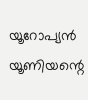യൂറോപ്യന്‍ യൂണിയന്റെ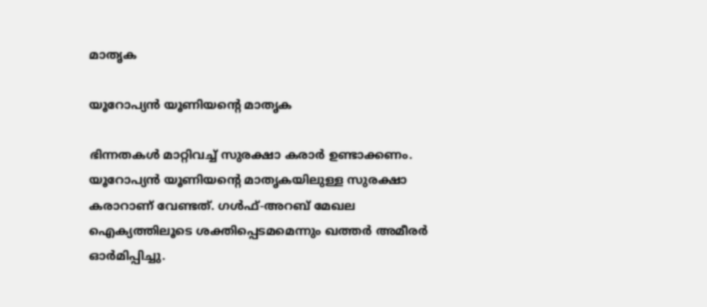മാതൃക

യൂറോപ്യന്‍ യൂണിയന്റെ മാതൃക

ഭിന്നതകള്‍ മാറ്റിവച്ച് സുരക്ഷാ കരാര്‍ ഉണ്ടാക്കണം. യൂറോപ്യന്‍ യൂണിയന്റെ മാതൃകയിലുള്ള സുരക്ഷാ കരാറാണ് വേണ്ടത്. ഗള്‍ഫ്-അറബ് മേഖല ഐക്യത്തിലൂടെ ശക്തിപ്പെടമമെന്നും ഖത്തര്‍ അമീരര്‍ ഓര്‍മിപ്പിച്ചു.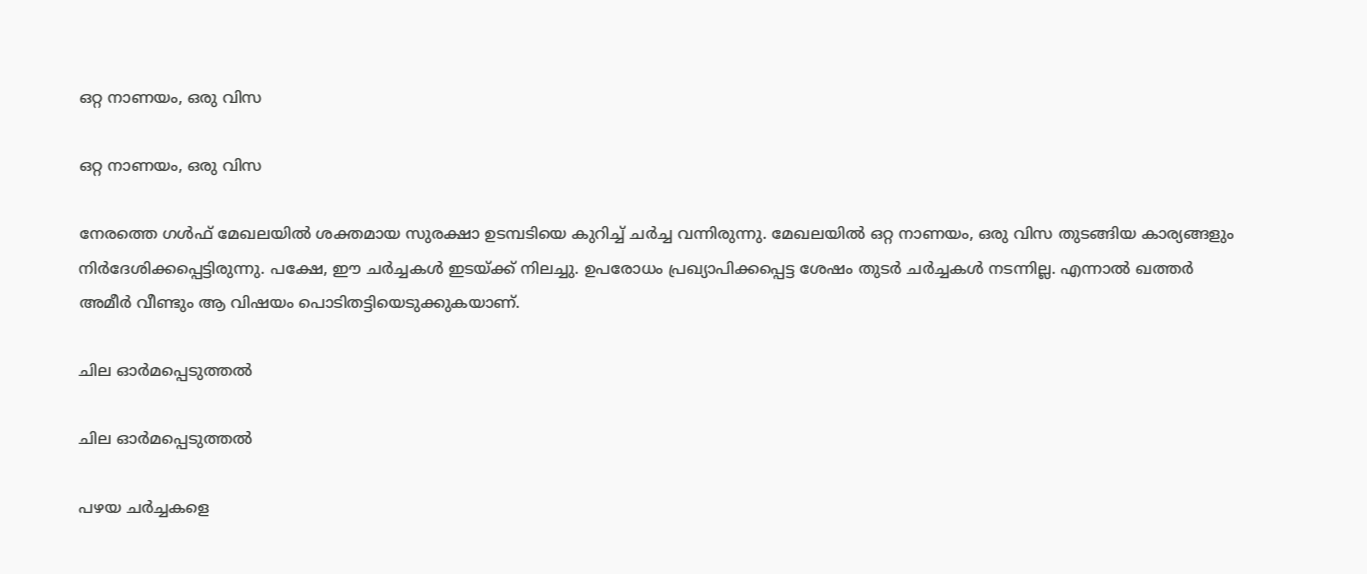ഒറ്റ നാണയം, ഒരു വിസ

ഒറ്റ നാണയം, ഒരു വിസ

നേരത്തെ ഗള്‍ഫ് മേഖലയില്‍ ശക്തമായ സുരക്ഷാ ഉടമ്പടിയെ കുറിച്ച് ചര്‍ച്ച വന്നിരുന്നു. മേഖലയില്‍ ഒറ്റ നാണയം, ഒരു വിസ തുടങ്ങിയ കാര്യങ്ങളും നിര്‍ദേശിക്കപ്പെട്ടിരുന്നു. പക്ഷേ, ഈ ചര്‍ച്ചകള്‍ ഇടയ്ക്ക് നിലച്ചു. ഉപരോധം പ്രഖ്യാപിക്കപ്പെട്ട ശേഷം തുടര്‍ ചര്‍ച്ചകള്‍ നടന്നില്ല. എന്നാല്‍ ഖത്തര്‍ അമീര്‍ വീണ്ടും ആ വിഷയം പൊടിതട്ടിയെടുക്കുകയാണ്.

ചില ഓര്‍മപ്പെടുത്തല്‍

ചില ഓര്‍മപ്പെടുത്തല്‍

പഴയ ചര്‍ച്ചകളെ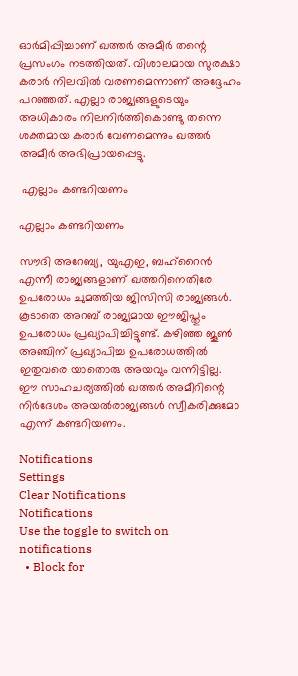ഓര്‍മിപ്പിച്ചാണ് ഖത്തര്‍ അമീര്‍ തന്റെ പ്രസംഗം നടത്തിയത്. വിശാലമായ സുരക്ഷാ കരാര്‍ നിലവില്‍ വരണമെന്നാണ് അദ്ദേഹം പറഞ്ഞത്. എല്ലാ രാജ്യങ്ങളുടെയും അധികാരം നിലനിര്‍ത്തികൊണ്ടു തന്നെ ശക്തമായ കരാര്‍ വേണമെന്നും ഖത്തര്‍ അമീര്‍ അഭിപ്രായപ്പെട്ടു.

 എല്ലാം കണ്ടറിയണം

എല്ലാം കണ്ടറിയണം

സൗദി അറേബ്യ, യുഎഇ, ബഹ്‌റൈന്‍ എന്നീ രാജ്യങ്ങളാണ് ഖത്തറിനെതിരേ ഉപരോധം ചുമത്തിയ ജിസിസി രാജ്യങ്ങള്‍. കൂടാതെ അറബ് രാജ്യമായ ഈജിപ്തും ഉപരോധം പ്രഖ്യാപിച്ചിട്ടുണ്ട്. കഴിഞ്ഞ ജൂണ്‍ അഞ്ചിന് പ്രഖ്യാപിച്ച ഉപരോധത്തില്‍ ഇതുവരെ യാതൊരു അയവും വന്നിട്ടില്ല. ഈ സാഹചര്യത്തില്‍ ഖത്തര്‍ അമീറിന്റെ നിര്‍ദേശം അയല്‍രാജ്യങ്ങള്‍ സ്വീകരിക്കുമോ എന്ന് കണ്ടറിയണം.

Notifications
Settings
Clear Notifications
Notifications
Use the toggle to switch on notifications
  • Block for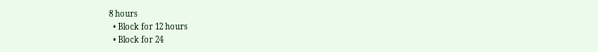8 hours
  • Block for 12 hours
  • Block for 24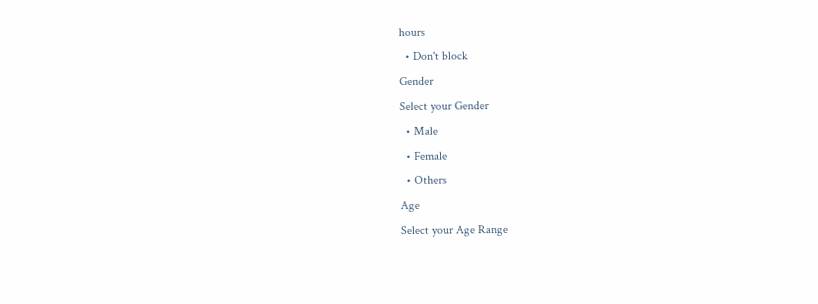hours
  • Don't block
Gender
Select your Gender
  • Male
  • Female
  • Others
Age
Select your Age Range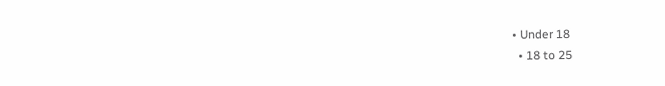• Under 18
  • 18 to 25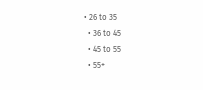• 26 to 35
  • 36 to 45
  • 45 to 55
  • 55+